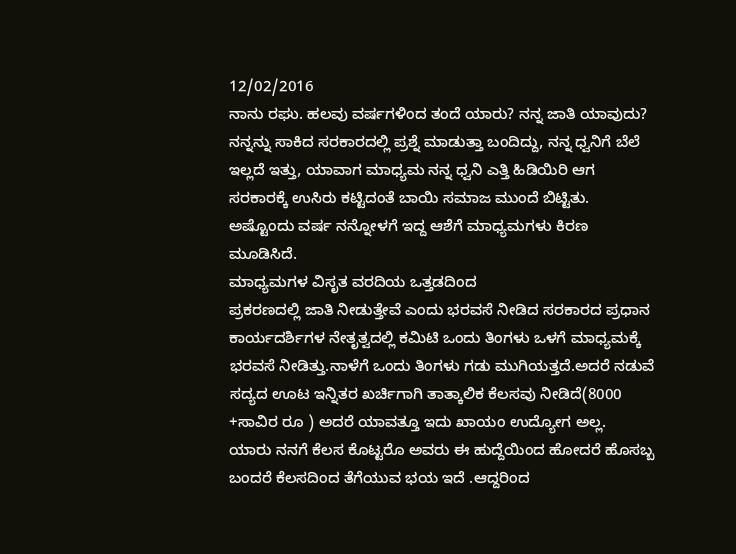12/02/2016
ನಾನು ರಘು. ಹಲವು ವರ್ಷಗಳಿಂದ ತಂದೆ ಯಾರು? ನನ್ನ ಜಾತಿ ಯಾವುದು? ನನ್ನನ್ನು ಸಾಕಿದ ಸರಕಾರದಲ್ಲಿ ಪ್ರಶ್ನೆ ಮಾಡುತ್ತಾ ಬಂದಿದ್ದು, ನನ್ನ ಧ್ವನಿಗೆ ಬೆಲೆ ಇಲ್ಲದೆ ಇತ್ತು, ಯಾವಾಗ ಮಾಧ್ಯಮ ನನ್ನ ಧ್ವನಿ ಎತ್ತಿ ಹಿಡಿಯಿರಿ ಆಗ ಸರಕಾರಕ್ಕೆ ಉಸಿರು ಕಟ್ಟಿದಂತೆ ಬಾಯಿ ಸಮಾಜ ಮುಂದೆ ಬಿಟ್ಟಿತು. ಅಷ್ಟೊಂದು ವರ್ಷ ನನ್ನೋಳಗೆ ಇದ್ದ ಆಶೆಗೆ ಮಾಧ್ಯಮಗಳು ಕಿರಣ ಮೂಡಿಸಿದೆ.
ಮಾಧ್ಯಮಗಳ ವಿಸೃತ ವರದಿಯ ಒತ್ತಡದಿಂದ
ಪ್ರಕರಣದಲ್ಲಿ ಜಾತಿ ನೀಡುತ್ತೇವೆ ಎಂದು ಭರವಸೆ ನೀಡಿದ ಸರಕಾರದ ಪ್ರಧಾನ ಕಾರ್ಯದರ್ಶಿಗಳ ನೇತೃತ್ವದಲ್ಲಿ ಕಮಿಟಿ ಒಂದು ತಿಂಗಳು ಒಳಗೆ ಮಾಧ್ಯಮಕ್ಕೆ ಭರವಸೆ ನೀಡಿತ್ತು.ನಾಳೆಗೆ ಒಂದು ತಿಂಗಳು ಗಡು ಮುಗಿಯತ್ತದೆ.ಅದರೆ ನಡುವೆ ಸದ್ಯದ ಊಟ ಇನ್ನಿತರ ಖರ್ಚಿಗಾಗಿ ತಾತ್ಕಾಲಿಕ ಕೆಲಸವು ನೀಡಿದೆ(8000 +ಸಾವಿರ ರೂ ) ಅದರೆ ಯಾವತ್ತೂ ಇದು ಖಾಯಂ ಉದ್ಯೋಗ ಅಲ್ಲ.
ಯಾರು ನನಗೆ ಕೆಲಸ ಕೊಟ್ಟರೊ ಅವರು ಈ ಹುದ್ದೆಯಿಂದ ಹೋದರೆ ಹೊಸಬ್ಬ ಬಂದರೆ ಕೆಲಸದಿಂದ ತೆಗೆಯುವ ಭಯ ಇದೆ .ಆದ್ದರಿಂದ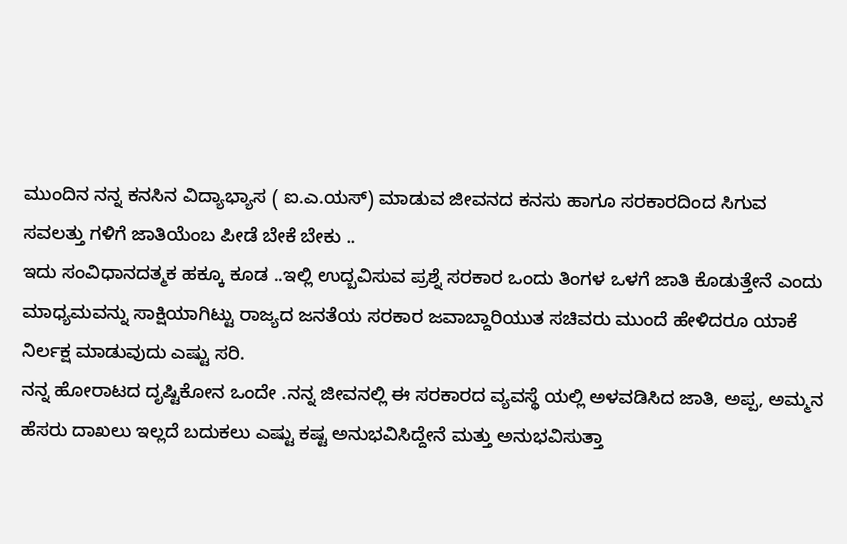ಮುಂದಿನ ನನ್ನ ಕನಸಿನ ವಿದ್ಯಾಭ್ಯಾಸ ( ಐ.ಎ.ಯಸ್) ಮಾಡುವ ಜೀವನದ ಕನಸು ಹಾಗೂ ಸರಕಾರದಿಂದ ಸಿಗುವ ಸವಲತ್ತು ಗಳಿಗೆ ಜಾತಿಯೆಂಬ ಪೀಡೆ ಬೇಕೆ ಬೇಕು ..
ಇದು ಸಂವಿಧಾನದತ್ಮಕ ಹಕ್ಕೂ ಕೂಡ ..ಇಲ್ಲಿ ಉದ್ಬವಿಸುವ ಪ್ರಶ್ನೆ ಸರಕಾರ ಒಂದು ತಿಂಗಳ ಒಳಗೆ ಜಾತಿ ಕೊಡುತ್ತೇನೆ ಎಂದು ಮಾಧ್ಯಮವನ್ನು ಸಾಕ್ಷಿಯಾಗಿಟ್ಟು ರಾಜ್ಯದ ಜನತೆಯ ಸರಕಾರ ಜವಾಬ್ದಾರಿಯುತ ಸಚಿವರು ಮುಂದೆ ಹೇಳಿದರೂ ಯಾಕೆ ನಿರ್ಲಕ್ಷ ಮಾಡುವುದು ಎಷ್ಟು ಸರಿ.
ನನ್ನ ಹೋರಾಟದ ದೃಷ್ಟಿಕೋನ ಒಂದೇ .ನನ್ನ ಜೀವನಲ್ಲಿ ಈ ಸರಕಾರದ ವ್ಯವಸ್ಥೆ ಯಲ್ಲಿ ಅಳವಡಿಸಿದ ಜಾತಿ, ಅಪ್ಪ, ಅಮ್ಮನ ಹೆಸರು ದಾಖಲು ಇಲ್ಲದೆ ಬದುಕಲು ಎಷ್ಟು ಕಷ್ಟ ಅನುಭವಿಸಿದ್ದೇನೆ ಮತ್ತು ಅನುಭವಿಸುತ್ತಾ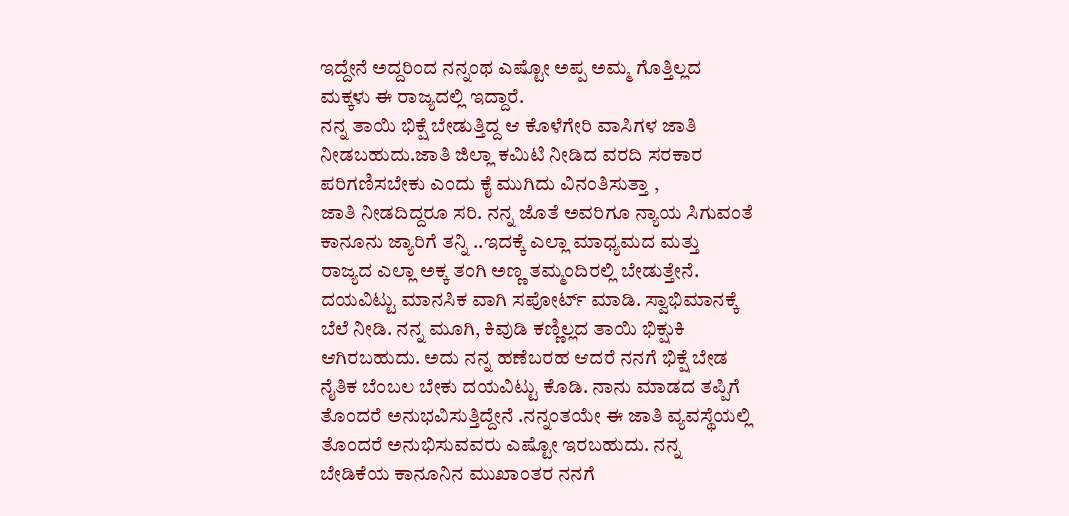ಇದ್ದೇನೆ ಅದ್ದರಿಂದ ನನ್ನಂಥ ಎಷ್ಟೋ ಅಪ್ಪ ಅಮ್ಮ ಗೊತ್ತಿಲ್ಲದ ಮಕ್ಕಳು ಈ ರಾಜ್ಯದಲ್ಲಿ ಇದ್ದಾರೆ.
ನನ್ನ ತಾಯಿ ಭಿಕ್ಷೆ ಬೇಡುತ್ತಿದ್ದ ಆ ಕೊಳೆಗೇರಿ ವಾಸಿಗಳ ಜಾತಿ ನೀಡಬಹುದು.ಜಾತಿ ಜಿಲ್ಲಾ ಕಮಿಟಿ ನೀಡಿದ ವರದಿ ಸರಕಾರ ಪರಿಗಣಿಸಬೇಕು ಎಂದು ಕೈ ಮುಗಿದು ವಿನಂತಿಸುತ್ತಾ ,
ಜಾತಿ ನೀಡದಿದ್ದರೂ ಸರಿ. ನನ್ನ ಜೊತೆ ಅವರಿಗೂ ನ್ಯಾಯ ಸಿಗುವಂತೆ ಕಾನೂನು ಜ್ಯಾರಿಗೆ ತನ್ನಿ ..ಇದಕ್ಕೆ ಎಲ್ಲಾ ಮಾಧ್ಯಮದ ಮತ್ತು ರಾಜ್ಯದ ಎಲ್ಲಾ ಅಕ್ಕ ತಂಗಿ ಅಣ್ಣ ತಮ್ಮಂದಿರಲ್ಲಿ ಬೇಡುತ್ತೇನೆ.
ದಯವಿಟ್ಟು ಮಾನಸಿಕ ವಾಗಿ ಸಪೋರ್ಟ್ ಮಾಡಿ. ಸ್ವಾಭಿಮಾನಕ್ಕೆ ಬೆಲೆ ನೀಡಿ. ನನ್ನ ಮೂಗಿ, ಕಿವುಡಿ ಕಣ್ಣಿಲ್ಲದ ತಾಯಿ ಭಿಕ್ಷುಕಿ ಆಗಿರಬಹುದು. ಅದು ನನ್ನ ಹಣೆಬರಹ ಆದರೆ ನನಗೆ ಭಿಕ್ಷೆ ಬೇಡ ನೈತಿಕ ಬೆಂಬಲ ಬೇಕು ದಯವಿಟ್ಟು ಕೊಡಿ. ನಾನು ಮಾಡದ ತಪ್ಪಿಗೆ ತೊಂದರೆ ಅನುಭವಿಸುತ್ತಿದ್ದೇನೆ .ನನ್ನಂತಯೇ ಈ ಜಾತಿ ವ್ಯವಸ್ಥೆಯಲ್ಲಿ ತೊಂದರೆ ಅನುಭಿಸುವವರು ಎಷ್ಟೋ ಇರಬಹುದು. ನನ್ನ ಬೇಡಿಕೆಯ ಕಾನೂನಿನ ಮುಖಾಂತರ ನನಗೆ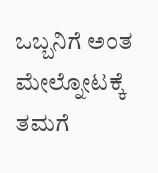ಒಬ್ಬನಿಗೆ ಅಂತ ಮೇಲ್ನೋಟಕ್ಕೆ ತಮಗೆ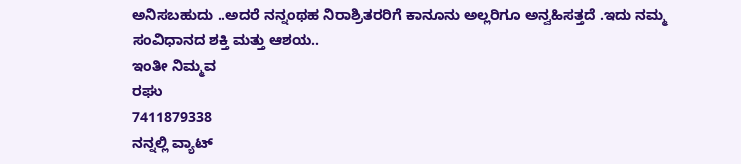ಅನಿಸಬಹುದು ..ಅದರೆ ನನ್ನಂಥಹ ನಿರಾಶ್ರಿತರರಿಗೆ ಕಾನೂನು ಅಲ್ಲರಿಗೂ ಅನ್ವಹಿಸತ್ತದೆ .ಇದು ನಮ್ಮ ಸಂವಿಧಾನದ ಶಕ್ತಿ ಮತ್ತು ಆಶಯ..
ಇಂತೀ ನಿಮ್ಮವ
ರಘು
7411879338
ನನ್ನಲ್ಲಿ ವ್ಯಾಟ್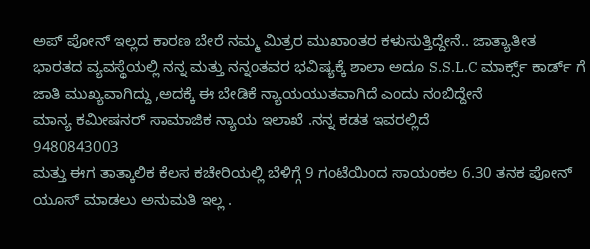ಅಪ್ ಪೋನ್ ಇಲ್ಲದ ಕಾರಣ ಬೇರೆ ನಮ್ಮ ಮಿತ್ರರ ಮುಖಾಂತರ ಕಳುಸುತ್ತಿದ್ದೇನೆ.. ಜಾತ್ಯಾತೀತ ಭಾರತದ ವ್ಯವಸ್ಥೆಯಲ್ಲಿ ನನ್ನ ಮತ್ತು ನನ್ನಂತವರ ಭವಿಷ್ಯಕ್ಕೆ ಶಾಲಾ ಅದೂ S.S.L.C ಮಾರ್ಕ್ಸ್ ಕಾರ್ಡ್ ಗೆ ಜಾತಿ ಮುಖ್ಯವಾಗಿದ್ದು ,ಅದಕ್ಕೆ ಈ ಬೇಡಿಕೆ ನ್ಯಾಯಯುತವಾಗಿದೆ ಎಂದು ನಂಬಿದ್ದೇನೆ
ಮಾನ್ಯ ಕಮೀಷನರ್ ಸಾಮಾಜಿಕ ನ್ಯಾಯ ಇಲಾಖೆ .ನನ್ನ ಕಡತ ಇವರಲ್ಲಿದೆ
9480843003
ಮತ್ತು ಈಗ ತಾತ್ಕಾಲಿಕ ಕೆಲಸ ಕಚೇರಿಯಲ್ಲಿ ಬೆಳಿಗ್ಗೆ 9 ಗಂಟೆಯಿಂದ ಸಾಯಂಕಲ 6.30 ತನಕ ಪೋನ್ ಯೂಸ್ ಮಾಡಲು ಅನುಮತಿ ಇಲ್ಲ .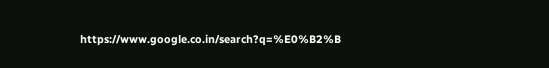https://www.google.co.in/search?q=%E0%B2%B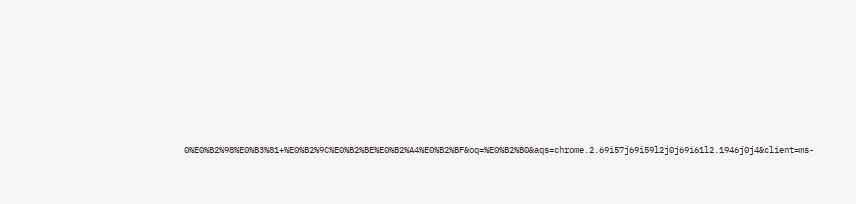0%E0%B2%98%E0%B3%81+%E0%B2%9C%E0%B2%BE%E0%B2%A4%E0%B2%BF&oq=%E0%B2%B0&aqs=chrome.2.69i57j69i59l2j0j69i61l2.1946j0j4&client=ms-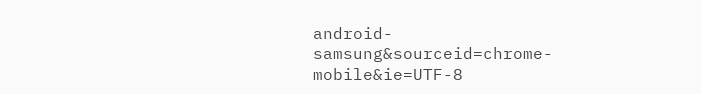android-samsung&sourceid=chrome-mobile&ie=UTF-8